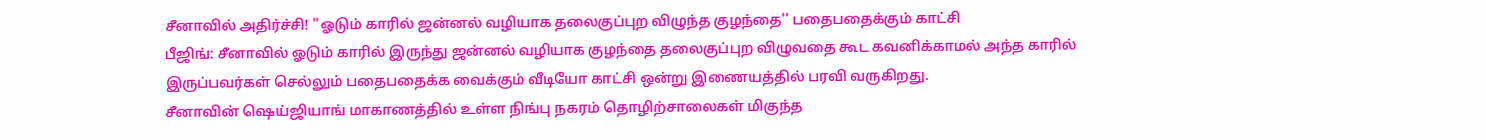சீனாவில் அதிர்ச்சி! ''ஓடும் காரில் ஜன்னல் வழியாக தலைகுப்புற விழுந்த குழந்தை'' பதைபதைக்கும் காட்சி
பீஜிங்: சீனாவில் ஓடும் காரில் இருந்து ஜன்னல் வழியாக குழந்தை தலைகுப்புற விழுவதை கூட கவனிக்காமல் அந்த காரில் இருப்பவர்கள் செல்லும் பதைபதைக்க வைக்கும் வீடியோ காட்சி ஒன்று இணையத்தில் பரவி வருகிறது.
சீனாவின் ஷெய்ஜியாங் மாகாணத்தில் உள்ள நிங்பு நகரம் தொழிற்சாலைகள் மிகுந்த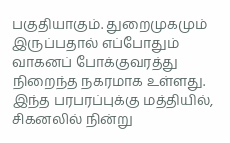பகுதியாகும். துறைமுகமும் இருப்பதால் எப்போதும் வாகனப் போக்குவரத்து நிறைந்த நகரமாக உள்ளது.
இந்த பரபரப்புக்கு மத்தியில், சிகனலில் நின்று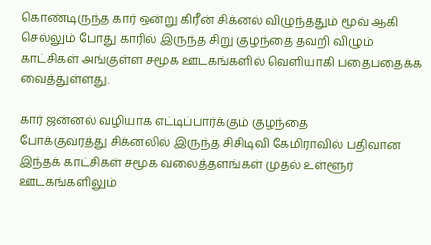கொண்டிருந்த கார் ஒன்று கிரீன் சிக்னல் விழுந்ததும் மூவ் ஆகி செல்லும் போது காரில் இருந்த சிறு குழந்தை தவறி விழும் காட்சிகள் அங்குள்ள சமூக ஊடகங்களில் வெளியாகி பதைபதைக்க வைத்துள்ளது.

கார் ஜன்னல் வழியாக எட்டிப்பார்க்கும் குழந்தை
போக்குவரத்து சிக்னலில் இருந்த சிசிடிவி கேமிராவில் பதிவான இந்தக் காட்சிகள் சமூக வலைத்தளங்கள் முதல் உள்ளூர் ஊடகங்களிலும்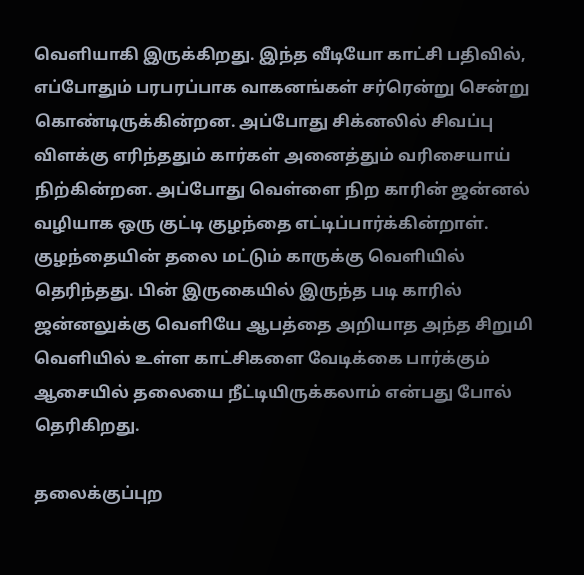வெளியாகி இருக்கிறது. இந்த வீடியோ காட்சி பதிவில், எப்போதும் பரபரப்பாக வாகனங்கள் சர்ரென்று சென்று கொண்டிருக்கின்றன. அப்போது சிக்னலில் சிவப்பு விளக்கு எரிந்ததும் கார்கள் அனைத்தும் வரிசையாய் நிற்கின்றன. அப்போது வெள்ளை நிற காரின் ஜன்னல் வழியாக ஒரு குட்டி குழந்தை எட்டிப்பார்க்கின்றாள். குழந்தையின் தலை மட்டும் காருக்கு வெளியில் தெரிந்தது. பின் இருகையில் இருந்த படி காரில் ஜன்னலுக்கு வெளியே ஆபத்தை அறியாத அந்த சிறுமி வெளியில் உள்ள காட்சிகளை வேடிக்கை பார்க்கும் ஆசையில் தலையை நீட்டியிருக்கலாம் என்பது போல் தெரிகிறது.

தலைக்குப்புற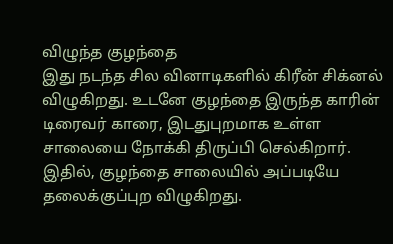விழுந்த குழந்தை
இது நடந்த சில வினாடிகளில் கிரீன் சிக்னல் விழுகிறது. உடனே குழந்தை இருந்த காரின் டிரைவர் காரை, இடதுபுறமாக உள்ள சாலையை நோக்கி திருப்பி செல்கிறார். இதில், குழந்தை சாலையில் அப்படியே தலைக்குப்புற விழுகிறது.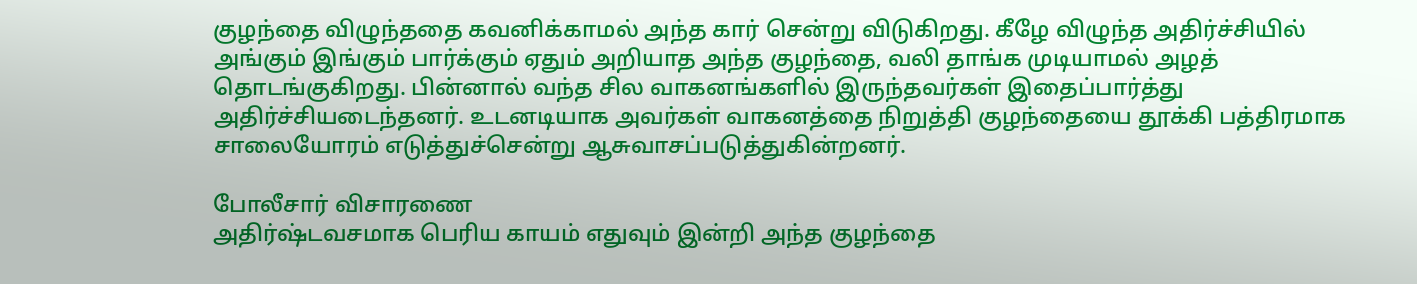குழந்தை விழுந்ததை கவனிக்காமல் அந்த கார் சென்று விடுகிறது. கீழே விழுந்த அதிர்ச்சியில் அங்கும் இங்கும் பார்க்கும் ஏதும் அறியாத அந்த குழந்தை, வலி தாங்க முடியாமல் அழத் தொடங்குகிறது. பின்னால் வந்த சில வாகனங்களில் இருந்தவர்கள் இதைப்பார்த்து அதிர்ச்சியடைந்தனர். உடனடியாக அவர்கள் வாகனத்தை நிறுத்தி குழந்தையை தூக்கி பத்திரமாக சாலையோரம் எடுத்துச்சென்று ஆசுவாசப்படுத்துகின்றனர்.

போலீசார் விசாரணை
அதிர்ஷ்டவசமாக பெரிய காயம் எதுவும் இன்றி அந்த குழந்தை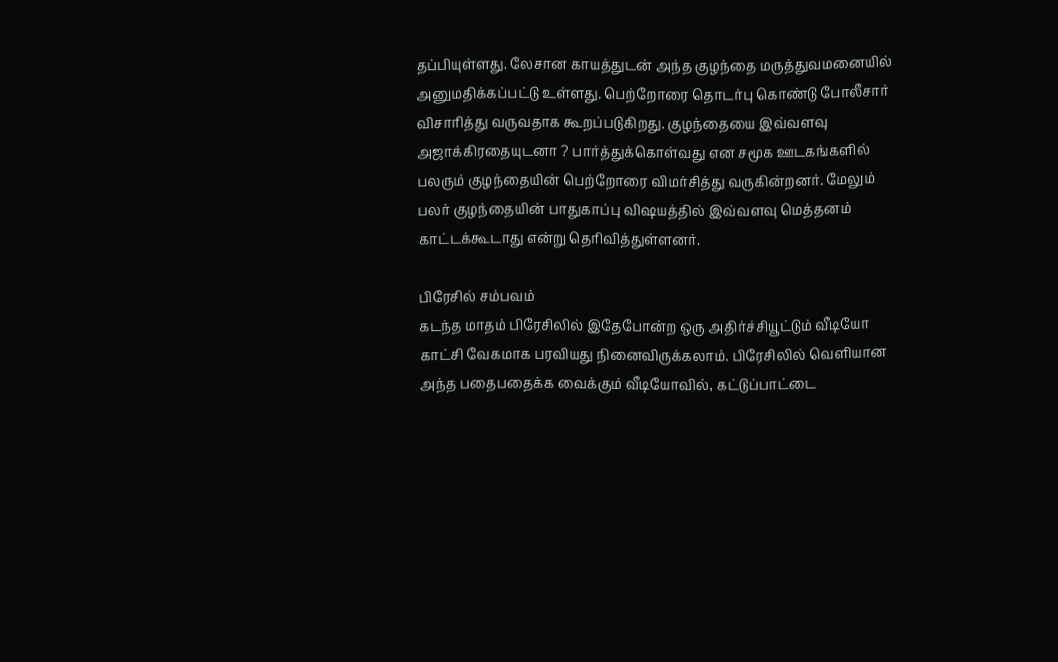தப்பியுள்ளது. லேசான காயத்துடன் அந்த குழந்தை மருத்துவமனையில் அனுமதிக்கப்பட்டு உள்ளது. பெற்றோரை தொடர்பு கொண்டு போலீசார் விசாரித்து வருவதாக கூறப்படுகிறது. குழந்தையை இவ்வளவு அஜாக்கிரதையுடனா ? பார்த்துக்கொள்வது என சமூக ஊடகங்களில் பலரும் குழந்தையின் பெற்றோரை விமர்சித்து வருகின்றனர். மேலும் பலர் குழந்தையின் பாதுகாப்பு விஷயத்தில் இவ்வளவு மெத்தனம் காட்டக்கூடாது என்று தெரிவித்துள்ளனர்.

பிரேசில் சம்பவம்
கடந்த மாதம் பிரேசிலில் இதேபோன்ற ஒரு அதிர்ச்சியூட்டும் வீடியோ காட்சி வேகமாக பரவியது நினைவிருக்கலாம். பிரேசிலில் வெளியான அந்த பதைபதைக்க வைக்கும் வீடியோவில், கட்டுப்பாட்டை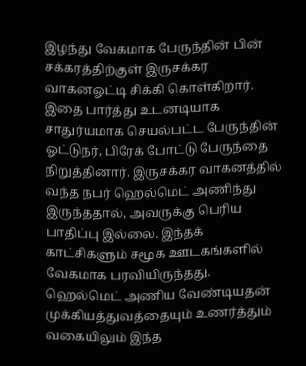இழந்து வேகமாக பேருந்தின் பின் சக்கரத்திற்குள் இருசக்கர வாகனஓட்டி சிக்கி கொள்கிறார். இதை பார்த்து உடனடியாக சாதுர்யமாக செயல்பட்ட பேருந்தின் ஓட்டுநர், பிரேக் போட்டு பேருந்தை நிறுத்தினார். இருசக்கர வாகனத்தில் வந்த நபர் ஹெல்மெட் அணிந்து இருந்ததால், அவருக்கு பெரிய பாதிப்பு இல்லை. இந்தக் காட்சிகளும் சமூக ஊடகங்களில் வேகமாக பரவியிருந்தது. ஹெல்மெட் அணிய வேண்டியதன் முக்கியத்துவத்தையும் உணர்த்தும் வகையிலும் இந்த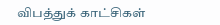விபத்துக் காட்சிகள்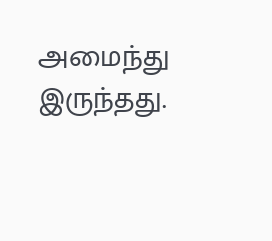அமைந்து இருந்தது.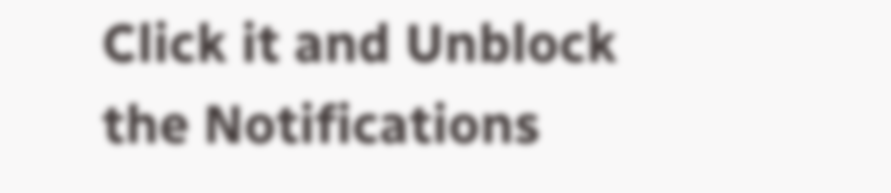Click it and Unblock the Notifications